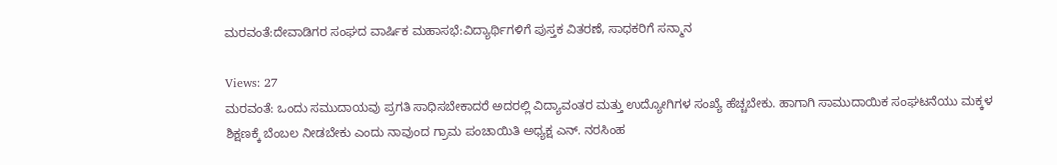ಮರವಂತೆ:ದೇವಾಡಿಗರ ಸಂಘದ ವಾರ್ಷಿಕ ಮಹಾಸಭೆ:ವಿದ್ಯಾರ್ಥಿಗಳಿಗೆ ಪುಸ್ತಕ ವಿತರಣೆ, ಸಾಧಕರಿಗೆ ಸನ್ಮಾನ

Views: 27
ಮರವಂತೆ: ಒಂದು ಸಮುದಾಯವು ಪ್ರಗತಿ ಸಾಧಿಸಬೇಕಾದರೆ ಅದರಲ್ಲಿ ವಿದ್ಯಾವಂತರ ಮತ್ತು ಉದ್ಯೋಗಿಗಳ ಸಂಖ್ಯೆ ಹೆಚ್ಚಬೇಕು. ಹಾಗಾಗಿ ಸಾಮುದಾಯಿಕ ಸಂಘಟನೆಯು ಮಕ್ಕಳ ಶಿಕ್ಷಣಕ್ಕೆ ಬೆಂಬಲ ನೀಡಬೇಕು ಎಂದು ನಾವುಂದ ಗ್ರಾಮ ಪಂಚಾಯಿತಿ ಅಧ್ಯಕ್ಷ ಎನ್. ನರಸಿಂಹ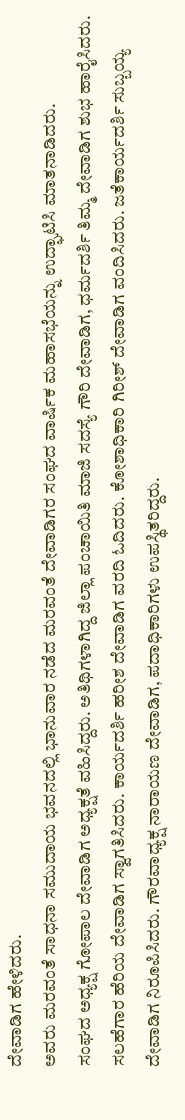ದೇವಾಡಿಗ ಹೇಳಿದರು.
ಅವರು ಮರವಂತೆ ಸಾಧನಾ ಸಮುದಾಯ ಭವನದಲ್ಲಿ ಭಾನುವಾರ ನಡೆದ ಮರವಂತೆ ದೇವಾಡಿಗರ ಸಂಘದ ವಾರ್ಷಿಕ ಮಹಾಸಭೆಯನ್ನು ಉದ್ಘಾಟಿಸಿ ಮಾತನಾಡಿದರು.
ಸಂಘದ ಅಧ್ಯಕ್ಷ ಗೋಪಾಲ ದೇವಾಡಿಗ ಅಧ್ಯಕ್ಷತೆ ವಹಿಸಿದ್ದರು. ಅತಿಥಿಗಳಾಗಿದ್ದ ಜಿಲ್ಲಾ ಪಂಚಾಯಿತಿ ಮಾಜಿ ಸದಸ್ಯೆ ಗೌರಿ ದೇವಾಡಿಗ, ಧರ್ಮದರ್ಶಿ ತಿಮ್ಮ ದೇವಾಡಿಗ ಶುಭ ಹಾರೈಸಿದರು.
ಸಲಹೆಗಾರ ಹೆರಿಯ ದೇವಾಡಿಗ ಸ್ವಾಗತಿಸಿದರು. ಕಾರ್ಯದರ್ಶಿ ಹರೀಶ ದೇವಾಡಿಗ ವರದಿ ಓದಿದರು. ಕೋಶಾಧಿಕಾರಿ ಗಿರೀಶ್ ದೇವಾಡಿಗ ವಂದಿಸಿದರು. ಜತೆಕಾರ್ಯದರ್ಶಿ ಸುಬ್ಬಯ್ಯ ದೇವಾಡಿಗ ನಿರೂಪಿಸಿದರು. ಗೌರವಾಧ್ಯಕ್ಷ ನಾರಾಯಣ ದೇವಾಡಿಗ, ಪದಾಧಿಕಾರಿಗಳು ಉಪಸ್ಥಿತರಿದ್ದರು.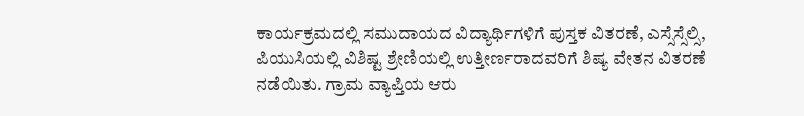ಕಾರ್ಯಕ್ರಮದಲ್ಲಿ ಸಮುದಾಯದ ವಿದ್ಯಾರ್ಥಿಗಳಿಗೆ ಪುಸ್ತಕ ವಿತರಣೆ, ಎಸ್ಸೆಸ್ಸೆಲ್ಸಿ, ಪಿಯುಸಿಯಲ್ಲಿ ವಿಶಿಷ್ಟ ಶ್ರೇಣಿಯಲ್ಲಿ ಉತ್ತೀರ್ಣರಾದವರಿಗೆ ಶಿಷ್ಯ ವೇತನ ವಿತರಣೆ ನಡೆಯಿತು. ಗ್ರಾಮ ವ್ಯಾಪ್ತಿಯ ಆರು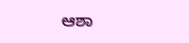ಆಶಾ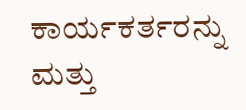ಕಾರ್ಯಕರ್ತರನ್ನು ಮತ್ತು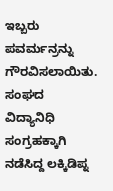ಇಬ್ಬರು ಪವರ್ಮನ್ರನ್ನು ಗೌರವಿಸಲಾಯಿತು. ಸಂಘದ ವಿದ್ಯಾನಿಧಿ ಸಂಗ್ರಹಕ್ಕಾಗಿ ನಡೆಸಿದ್ದ ಲಕ್ಕಿಡಿಪ್ನ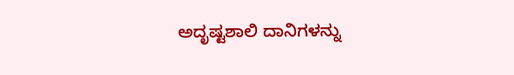ಅದೃಷ್ಟಶಾಲಿ ದಾನಿಗಳನ್ನು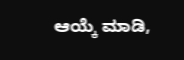ಆಯ್ಕೆ ಮಾಡಿ,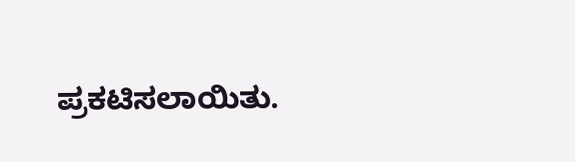ಪ್ರಕಟಿಸಲಾಯಿತು.